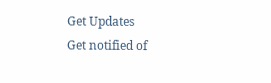Get Updates
Get notified of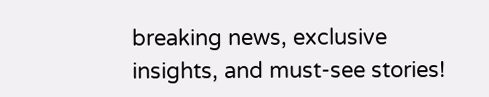breaking news, exclusive insights, and must-see stories!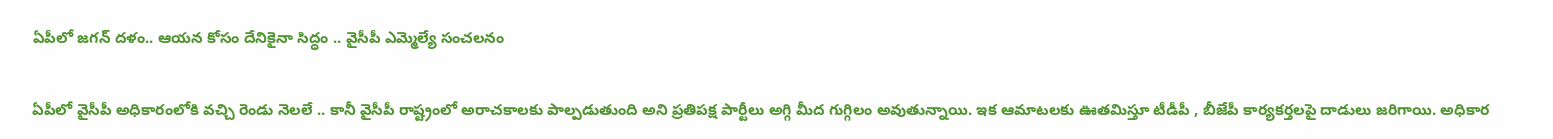ఏపీలో జగన్ దళం.. ఆయన కోసం దేనికైనా సిద్ధం .. వైసీపీ ఎమ్మెల్యే సంచలనం

ఏపీలో వైసీపీ అధికారంలోకి వచ్చి రెండు నెలలే .. కానీ వైసీపీ రాష్ట్రంలో అరాచకాలకు పాల్పడుతుంది అని ప్రతిపక్ష పార్టీలు అగ్గి మీద గుగ్గిలం అవుతున్నాయి. ఇక ఆమాటలకు ఊతమిస్తూ టీడీపీ , బీజేపీ కార్యకర్తలపై దాడులు జరిగాయి. అధికార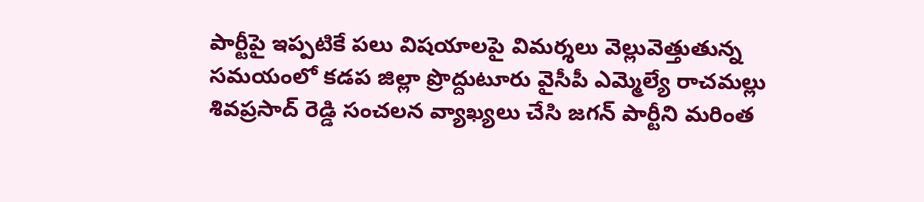పార్టీపై ఇప్పటికే పలు విషయాలపై విమర్శలు వెల్లువెత్తుతున్న సమయంలో కడప జిల్లా ప్రొద్దుటూరు వైసీపీ ఎమ్మెల్యే రాచమల్లు శివప్రసాద్ రెడ్డి సంచలన వ్యాఖ్యలు చేసి జగన్ పార్టీని మరింత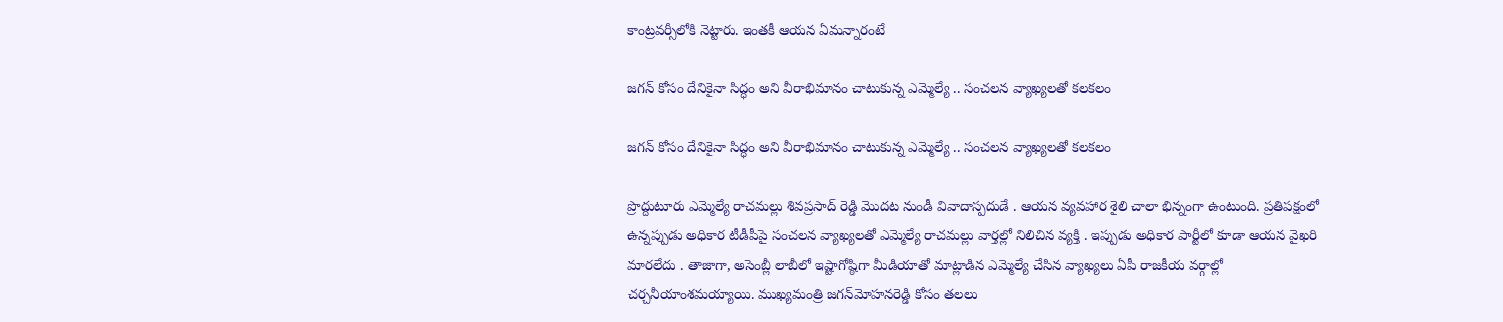కాంట్రవర్సీలోకి నెట్టారు. ఇంతకీ ఆయన ఏమన్నారంటే

జగన్ కోసం దేనికైనా సిద్ధం అని వీరాభిమానం చాటుకున్న ఎమ్మెల్యే .. సంచలన వ్యాఖ్యలతో కలకలం

జగన్ కోసం దేనికైనా సిద్ధం అని వీరాభిమానం చాటుకున్న ఎమ్మెల్యే .. సంచలన వ్యాఖ్యలతో కలకలం

ప్రొద్దుటూరు ఎమ్మెల్యే రాచమల్లు శివప్రసాద్ రెడ్డి మొదట నుండీ వివాదాస్పదుడే . ఆయన వ్యవహార శైలి చాలా భిన్నంగా ఉంటుంది. ప్రతిపక్షంలో ఉన్నప్పుడు అధికార టీడీపీపై సంచలన వ్యాఖ్యలతో ఎమ్మెల్యే రాచమల్లు వార్తల్లో నిలిచిన వ్యక్తి . ఇప్పుడు అధికార పార్టీలో కూడా ఆయన వైఖరి మారలేదు . తాజాగా, అసెంబ్లీ లాబీలో ఇష్టాగోష్ఠిగా మీడియాతో మాట్లాడిన ఎమ్మెల్యే చేసిన వ్యాఖ్యలు ఏపీ రాజకీయ వర్గాల్లో చర్చనీయాంశమయ్యాయి. ముఖ్యమంత్రి జగన్‌మోహనరెడ్డి కోసం తలలు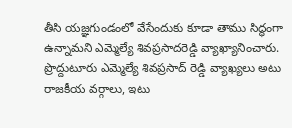తీసి యజ్ఞగుండంలో వేసేందుకు కూడా తాము సిద్ధంగా ఉన్నామని ఎమ్మెల్యే శివప్రసాదరెడ్డి వ్యాఖ్యానించారు. ప్రొద్దుటూరు ఎమ్మెల్యే శివప్రసాద్ రెడ్డి వ్యాఖ్యలు అటు రాజకీయ వర్గాలు, ఇటు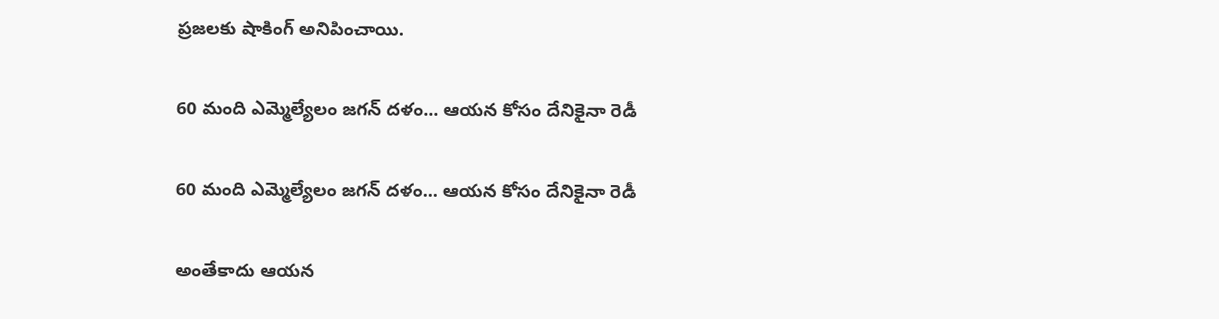ప్రజలకు షాకింగ్ అనిపించాయి.

60 మంది ఎమ్మెల్యేలం జగన్ దళం... ఆయన కోసం దేనికైనా రెడీ

60 మంది ఎమ్మెల్యేలం జగన్ దళం... ఆయన కోసం దేనికైనా రెడీ

అంతేకాదు ఆయన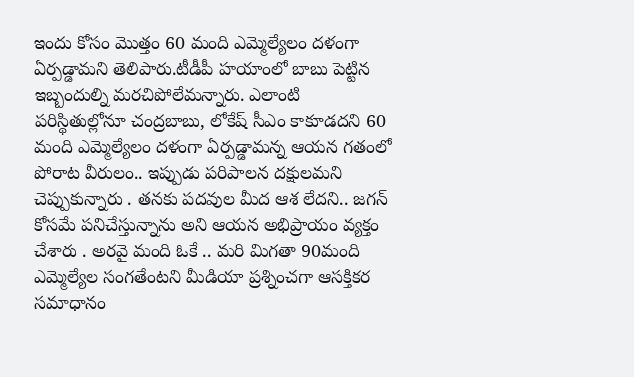ఇందు కోసం మొత్తం 60 మంది ఎమ్మెల్యేలం దళంగా ఏర్పడ్డామని తెలిపారు.టీడీపీ హయాంలో బాబు పెట్టిన ఇబ్బందుల్ని మరచిపోలేమన్నారు. ఎలాంటి పరిస్థితుల్లోనూ చంద్రబాబు, లోకేష్ సీఎం కాకూడదని 60 మంది ఎమ్మెల్యేలం దళంగా ఏర్పడ్డామన్న ఆయన గతంలో పోరాట వీరులం.. ఇప్పుడు పరిపాలన దక్షులమని చెప్పుకున్నారు . తనకు పదవుల మీద ఆశ లేదని.. జగన్ కోసమే పనిచేస్తున్నాను అని ఆయన అభిప్రాయం వ్యక్తం చేశారు . అరవై మంది ఓకే .. మరి మిగతా 90మంది ఎమ్మెల్యేల సంగతేంటని మీడియా ప్రశ్నించగా ఆసక్తికర సమాధానం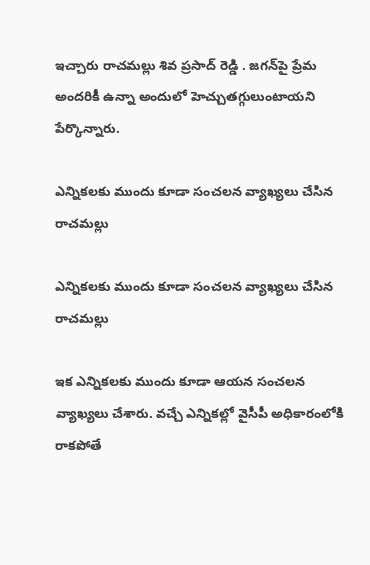ఇచ్చారు రాచమల్లు శివ ప్రసాద్ రెడ్డి . జగన్‌పై ప్రేమ అందరికీ ఉన్నా అందులో హెచ్చుతగ్గులుంటాయని పేర్కొన్నారు.

ఎన్నికలకు ముందు కూడా సంచలన వ్యాఖ్యలు చేసిన రాచమల్లు

ఎన్నికలకు ముందు కూడా సంచలన వ్యాఖ్యలు చేసిన రాచమల్లు

ఇక ఎన్నికలకు ముందు కూడా ఆయన సంచలన వ్యాఖ్యలు చేశారు. వచ్చే ఎన్నికల్లో వైసీపీ అధికారంలోకి రాకపోతే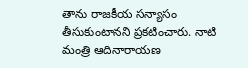తాను రాజకీయ సన్యాసం తీసుకుంటానని ప్రకటించారు. నాటి మంత్రి ఆదినారాయణ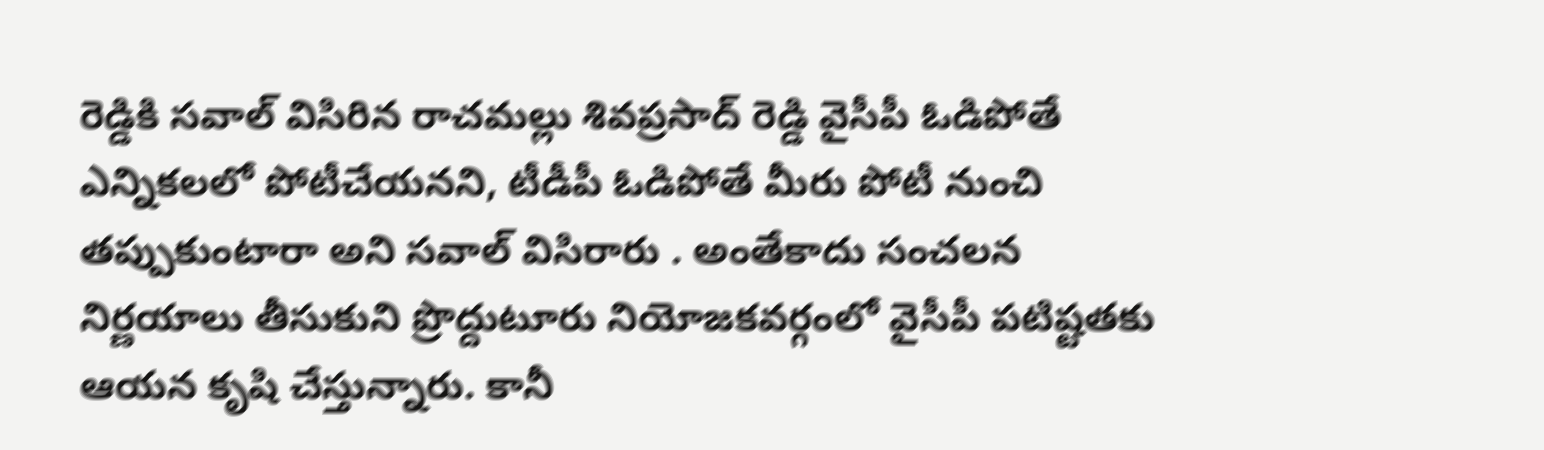రెడ్డికి సవాల్ విసిరిన రాచమల్లు శివప్రసాద్ రెడ్డి వైసీపీ ఓడిపోతే ఎన్నికలలో పోటీచేయనని, టీడీపీ ఓడిపోతే మీరు పోటీ నుంచి తప్పుకుంటారా అని సవాల్ విసిరారు . అంతేకాదు సంచలన నిర్ణయాలు తీసుకుని ప్రొద్దుటూరు నియోజకవర్గంలో వైసీపీ పటిష్టతకు ఆయన కృషి చేస్తున్నారు. కానీ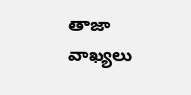తాజా వాఖ్యలు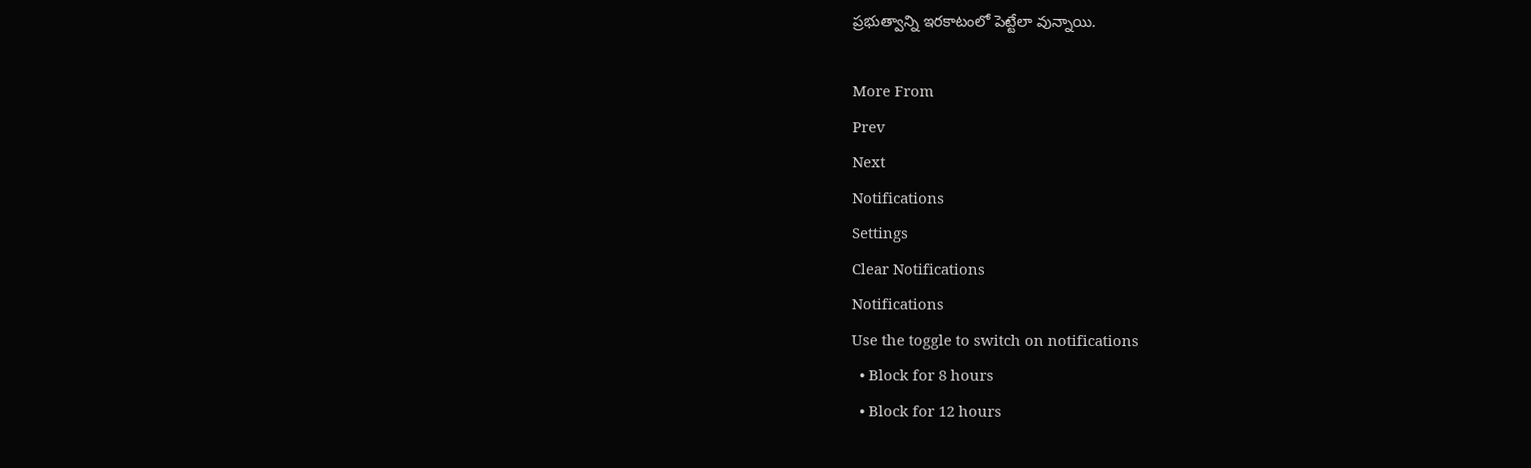ప్రభుత్వాన్ని ఇరకాటంలో పెట్టేలా వున్నాయి.

More From
Prev
Next
Notifications
Settings
Clear Notifications
Notifications
Use the toggle to switch on notifications
  • Block for 8 hours
  • Block for 12 hours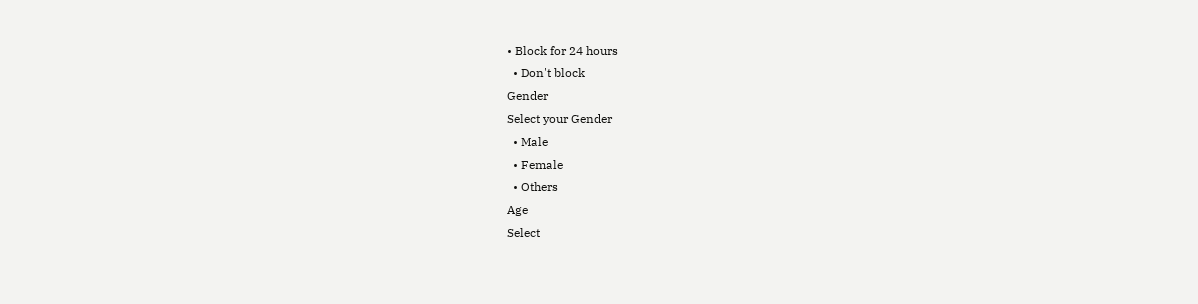• Block for 24 hours
  • Don't block
Gender
Select your Gender
  • Male
  • Female
  • Others
Age
Select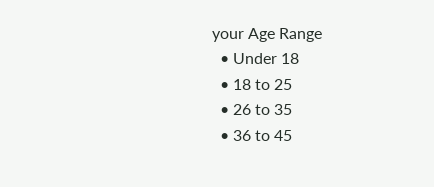your Age Range
  • Under 18
  • 18 to 25
  • 26 to 35
  • 36 to 45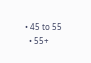• 45 to 55
  • 55+